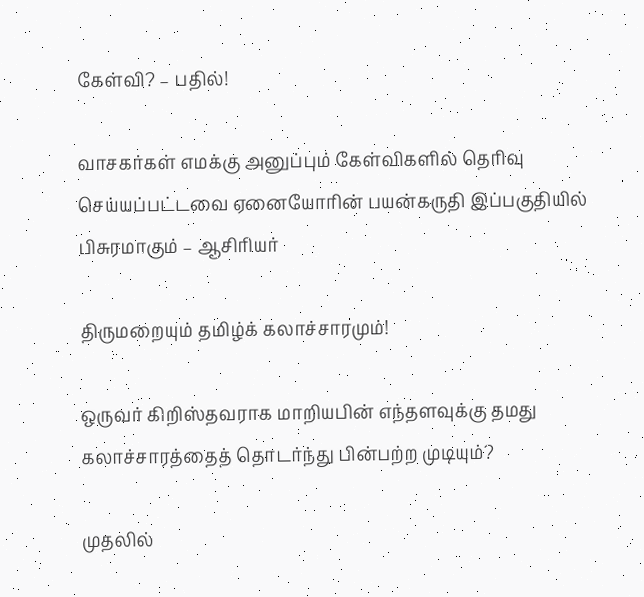கேள்வி? – பதில்!

வாசகர்கள் எமக்கு அனுப்பும் கேள்விகளில் தெரிவு செய்யப்பட்டவை ஏனையோரின் பயன்கருதி இப்பகுதியில் பிசுரமாகும் – ஆசிரியர்

திருமறையும் தமிழ்க் கலாச்சாரமும்!

ஒருவர் கிறிஸ்தவராக மாறியபின் எந்தளவுக்கு தமது கலாச்சாரத்தைத் தொடர்ந்து பின்பற்ற முடியும்?

முதலில்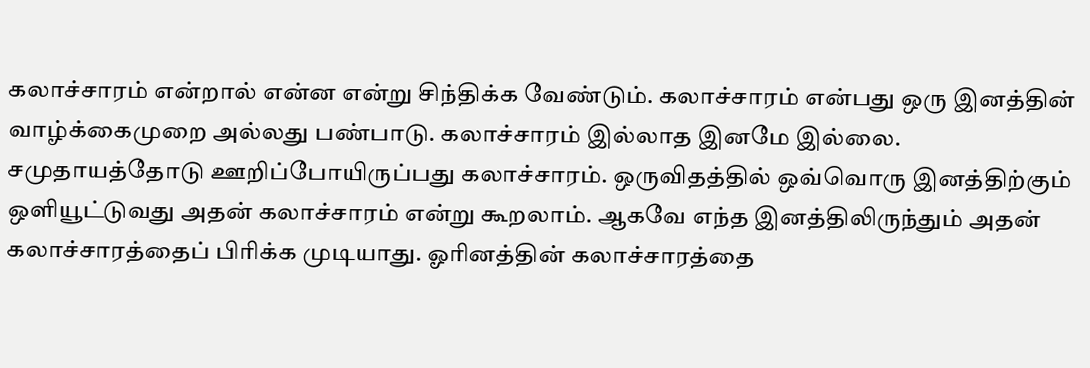கலாச்சாரம் என்றால் என்ன என்று சிந்திக்க வேண்டும். கலாச்சாரம் என்பது ஒரு இனத்தின் வாழ்க்கைமுறை அல்லது பண்பாடு. கலாச்சாரம் இல்லாத இனமே இல்லை. சமுதாயத்தோடு ஊறிப்போயிருப்பது கலாச்சாரம். ஒருவிதத்தில் ஒவ்வொரு இனத்திற்கும் ஒளியூட்டுவது அதன் கலாச்சாரம் என்று கூறலாம். ஆகவே எந்த இனத்திலிருந்தும் அதன் கலாச்சாரத்தைப் பிரிக்க முடியாது. ஓரினத்தின் கலாச்சாரத்தை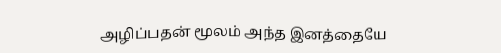அழிப்பதன் மூலம் அந்த இனத்தையே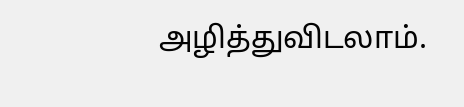அழித்துவிடலாம்.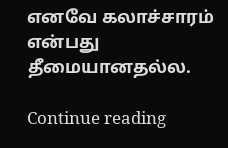எனவே கலாச்சாரம் என்பது தீமையானதல்ல.

Continue reading